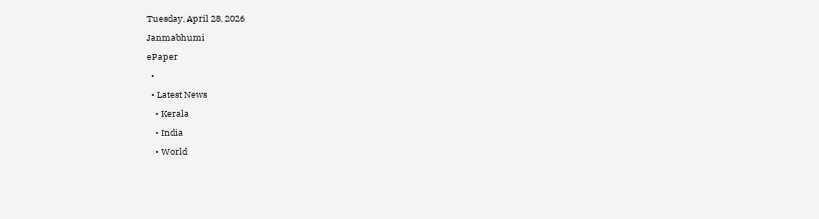Tuesday, April 28, 2026
Janmabhumi
ePaper
  •
  • Latest News
    • Kerala
    • India
    • World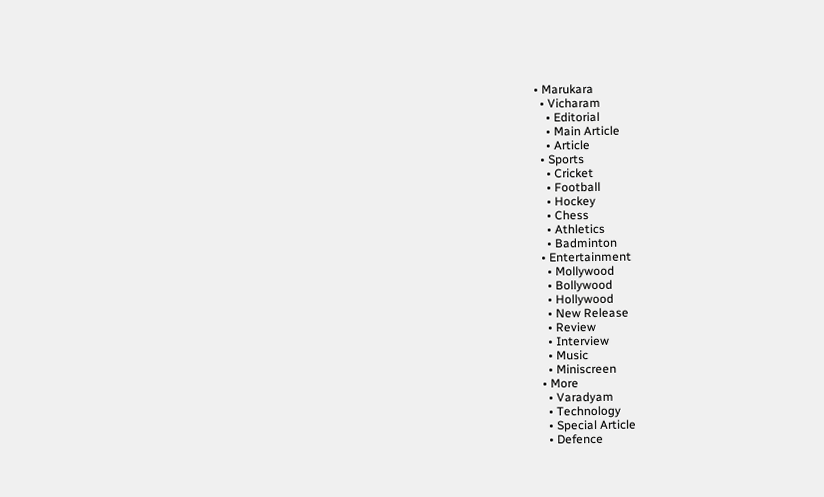• Marukara
  • Vicharam
    • Editorial
    • Main Article
    • Article
  • Sports
    • Cricket
    • Football
    • Hockey
    • Chess
    • Athletics
    • Badminton
  • Entertainment
    • Mollywood
    • Bollywood
    • Hollywood
    • New Release
    • Review
    • Interview
    • Music
    • Miniscreen
  • More
    • Varadyam
    • Technology
    • Special Article
    • Defence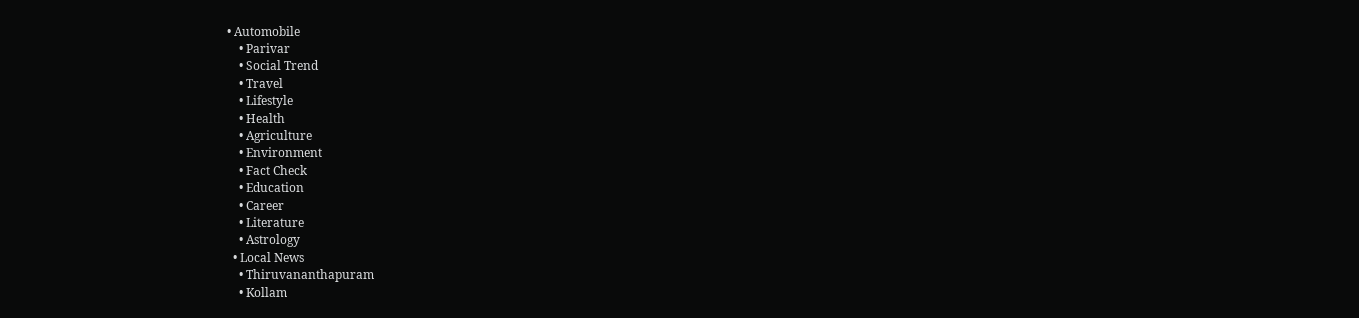• Automobile
    • Parivar
    • Social Trend
    • Travel
    • Lifestyle
    • Health
    • Agriculture
    • Environment
    • Fact Check
    • Education
    • Career
    • Literature
    • Astrology
  • Local News
    • Thiruvananthapuram
    • Kollam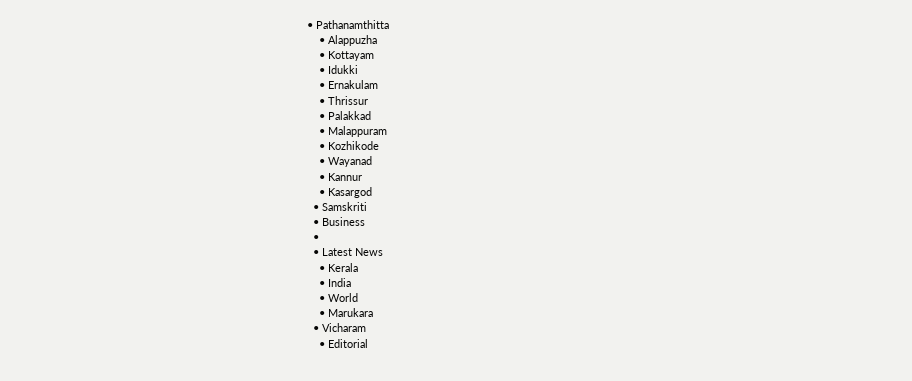• Pathanamthitta
    • Alappuzha
    • Kottayam
    • Idukki
    • Ernakulam
    • Thrissur
    • Palakkad
    • Malappuram
    • Kozhikode
    • Wayanad
    • Kannur
    • Kasargod
  • Samskriti
  • Business
  •
  • Latest News
    • Kerala
    • India
    • World
    • Marukara
  • Vicharam
    • Editorial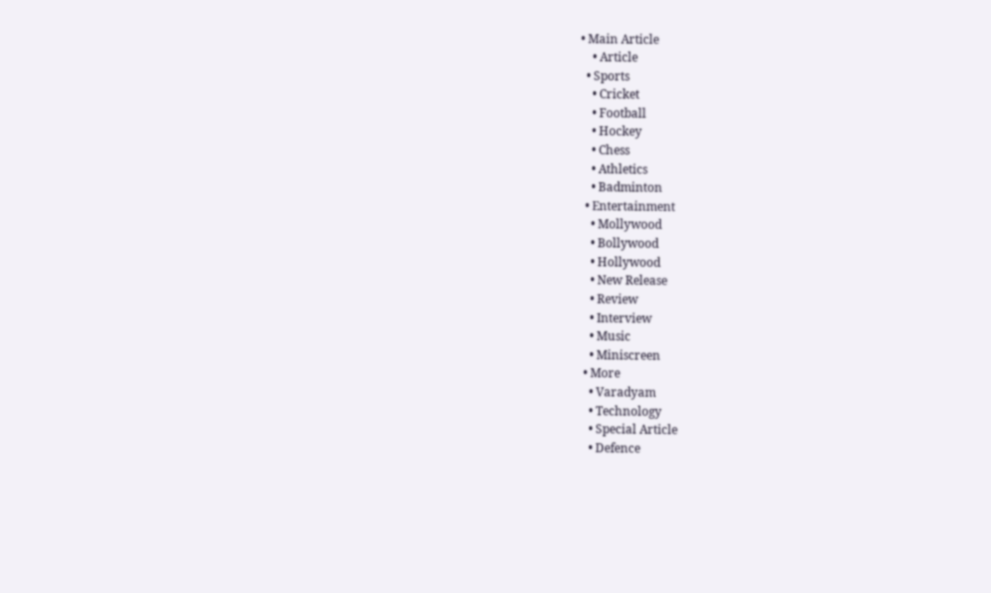• Main Article
    • Article
  • Sports
    • Cricket
    • Football
    • Hockey
    • Chess
    • Athletics
    • Badminton
  • Entertainment
    • Mollywood
    • Bollywood
    • Hollywood
    • New Release
    • Review
    • Interview
    • Music
    • Miniscreen
  • More
    • Varadyam
    • Technology
    • Special Article
    • Defence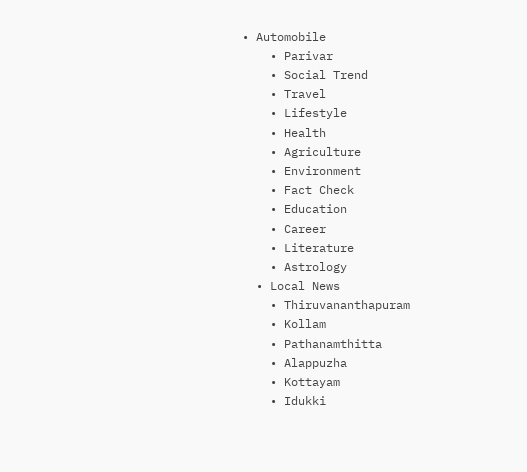• Automobile
    • Parivar
    • Social Trend
    • Travel
    • Lifestyle
    • Health
    • Agriculture
    • Environment
    • Fact Check
    • Education
    • Career
    • Literature
    • Astrology
  • Local News
    • Thiruvananthapuram
    • Kollam
    • Pathanamthitta
    • Alappuzha
    • Kottayam
    • Idukki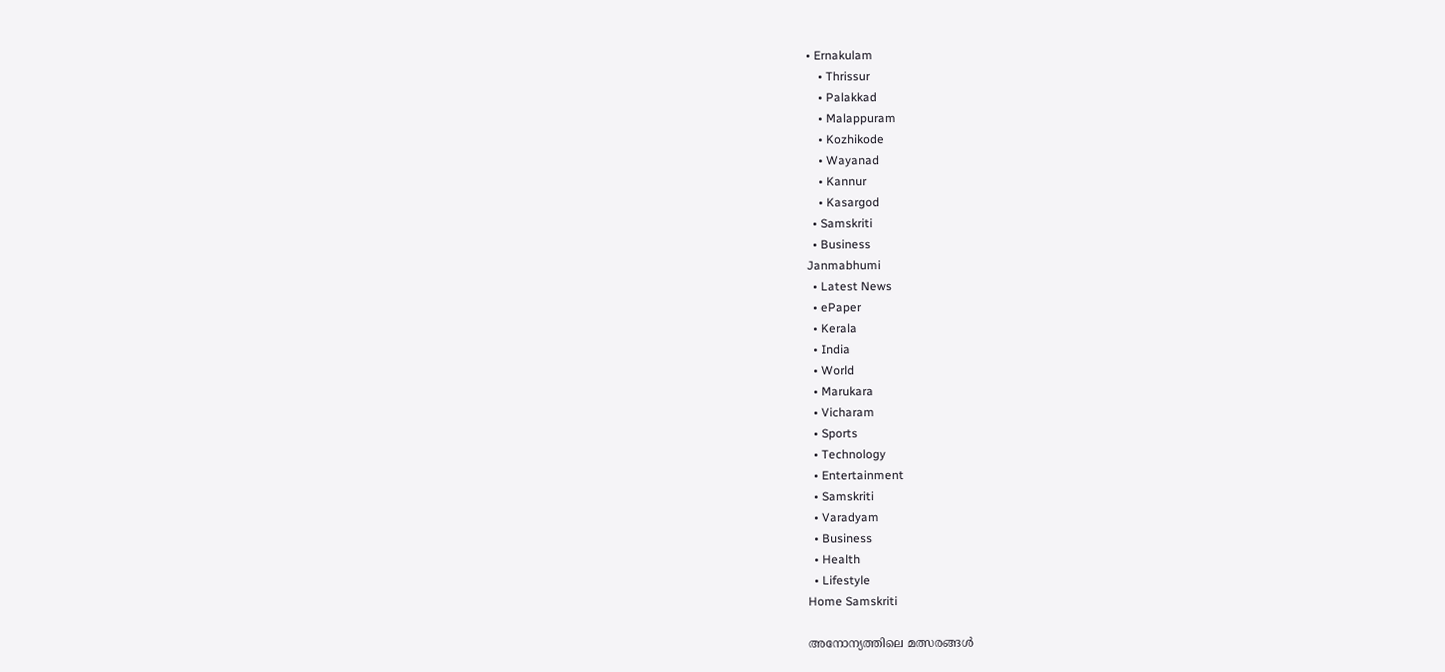• Ernakulam
    • Thrissur
    • Palakkad
    • Malappuram
    • Kozhikode
    • Wayanad
    • Kannur
    • Kasargod
  • Samskriti
  • Business
Janmabhumi
  • Latest News
  • ePaper
  • Kerala
  • India
  • World
  • Marukara
  • Vicharam
  • Sports
  • Technology
  • Entertainment
  • Samskriti
  • Varadyam
  • Business
  • Health
  • Lifestyle
Home Samskriti

അനോന്യത്തിലെ മത്സരങ്ങള്‍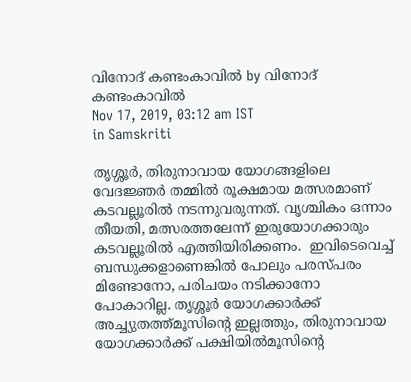വിനോദ് കണ്ടംകാവില്‍ by വിനോദ് കണ്ടംകാവില്‍
Nov 17, 2019, 03:12 am IST
in Samskriti

തൃശ്ശൂര്‍, തിരുനാവായ യോഗങ്ങളിലെ വേദജ്ഞര്‍ തമ്മില്‍ രൂക്ഷമായ മത്സരമാണ് കടവല്ലൂരില്‍ നടന്നുവരുന്നത്. വൃശ്ചികം ഒന്നാം തീയതി, മത്സരത്തലേന്ന് ഇരുയോഗക്കാരും കടവല്ലൂരില്‍ എത്തിയിരിക്കണം.  ഇവിടെവെച്ച് ബന്ധുക്കളാണെങ്കില്‍ പോലും പരസ്പരം മിണ്ടോനോ, പരിചയം നടിക്കാനോ പോകാറില്ല. തൃശ്ശൂര്‍ യോഗക്കാര്‍ക്ക് അച്ച്യുതത്ത്മൂസിന്റെ ഇല്ലത്തും, തിരുനാവായ യോഗക്കാര്‍ക്ക് പക്ഷിയില്‍മൂസിന്റെ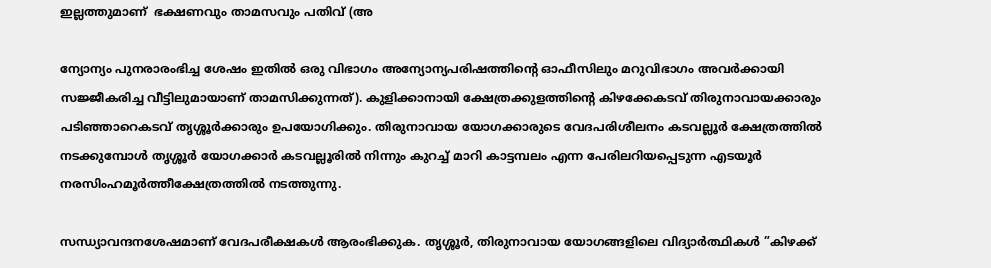ഇല്ലത്തുമാണ്  ഭക്ഷണവും താമസവും പതിവ് (അ

ന്യോന്യം പുനരാരംഭിച്ച ശേഷം ഇതില്‍ ഒരു വിഭാഗം അന്യോന്യപരിഷത്തിന്റെ ഓഫീസിലും മറുവിഭാഗം അവര്‍ക്കായി സജ്ജീകരിച്ച വീട്ടിലുമായാണ് താമസിക്കുന്നത്). കുളിക്കാനായി ക്ഷേത്രക്കുളത്തിന്റെ കിഴക്കേകടവ് തിരുനാവായക്കാരും പടിഞ്ഞാറെകടവ് തൃശ്ശൂര്‍ക്കാരും ഉപയോഗിക്കും. തിരുനാവായ യോഗക്കാരുടെ വേദപരിശീലനം കടവല്ലൂര്‍ ക്ഷേത്രത്തില്‍ നടക്കുമ്പോള്‍ തൃശ്ശൂര്‍ യോഗക്കാര്‍ കടവല്ലൂരില്‍ നിന്നും കുറച്ച് മാറി കാട്ടമ്പലം എന്ന പേരിലറിയപ്പെടുന്ന എടയൂര്‍ നരസിംഹമൂര്‍ത്തീക്ഷേത്രത്തില്‍ നടത്തുന്നു.

സന്ധ്യാവന്ദനശേഷമാണ് വേദപരീക്ഷകള്‍ ആരംഭിക്കുക. തൃശ്ശൂര്‍, തിരുനാവായ യോഗങ്ങളിലെ വിദ്യാര്‍ത്ഥികള്‍ ”കിഴക്ക്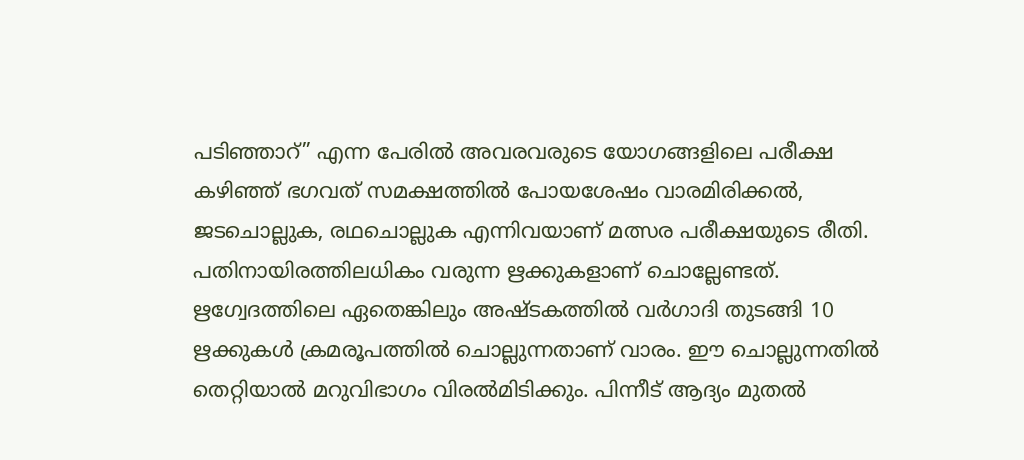പടിഞ്ഞാറ്” എന്ന പേരില്‍ അവരവരുടെ യോഗങ്ങളിലെ പരീക്ഷ കഴിഞ്ഞ് ഭഗവത് സമക്ഷത്തില്‍ പോയശേഷം വാരമിരിക്കല്‍, ജടചൊല്ലുക, രഥചൊല്ലുക എന്നിവയാണ് മത്സര പരീക്ഷയുടെ രീതി. പതിനായിരത്തിലധികം വരുന്ന ഋക്കുകളാണ് ചൊല്ലേണ്ടത്. ഋഗ്വേദത്തിലെ ഏതെങ്കിലും അഷ്ടകത്തില്‍ വര്‍ഗാദി തുടങ്ങി 10 ഋക്കുകള്‍ ക്രമരൂപത്തില്‍ ചൊല്ലുന്നതാണ് വാരം. ഈ ചൊല്ലുന്നതില്‍ തെറ്റിയാല്‍ മറുവിഭാഗം വിരല്‍മിടിക്കും. പിന്നീട് ആദ്യം മുതല്‍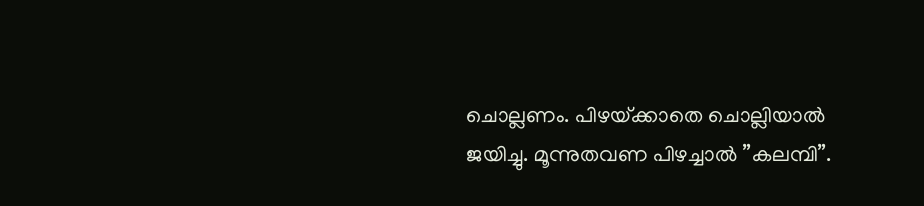ചൊല്ലണം. പിഴയ്‌ക്കാതെ ചൊല്ലിയാല്‍ ജയിച്ചു. മൂന്നുതവണ പിഴച്ചാല്‍ ”കലമ്പി”.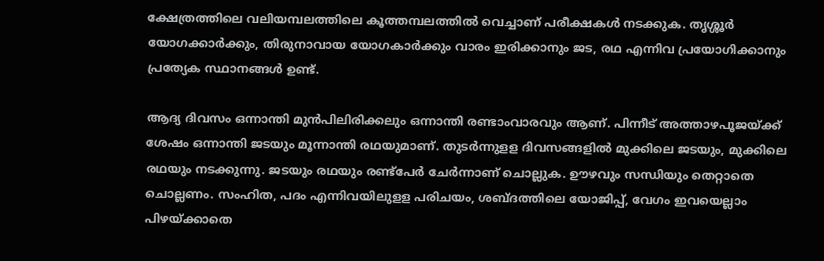ക്ഷേത്രത്തിലെ വലിയമ്പലത്തിലെ കൂത്തമ്പലത്തില്‍ വെച്ചാണ് പരീക്ഷകള്‍ നടക്കുക. തൃശ്ശൂര്‍ യോഗക്കാര്‍ക്കും, തിരുനാവായ യോഗകാര്‍ക്കും വാരം ഇരിക്കാനും ജട, രഥ എന്നിവ പ്രയോഗിക്കാനും പ്രത്യേക സ്ഥാനങ്ങള്‍ ഉണ്ട്.

ആദ്യ ദിവസം ഒന്നാന്തി മുന്‍പിലിരിക്കലും ഒന്നാന്തി രണ്ടാംവാരവും ആണ്. പിന്നീട് അത്താഴപൂജയ്‌ക്ക് ശേഷം ഒന്നാന്തി ജടയും മൂന്നാന്തി രഥയുമാണ്. തുടര്‍ന്നുളള ദിവസങ്ങളില്‍ മുക്കിലെ ജടയും, മുക്കിലെ രഥയും നടക്കുന്നു. ജടയും രഥയും രണ്ട്‌പേര്‍ ചേര്‍ന്നാണ് ചൊല്ലുക. ഊഴവും സന്ധിയും തെറ്റാതെ ചൊല്ലണം. സംഹിത, പദം എന്നിവയിലുളള പരിചയം, ശബ്ദത്തിലെ യോജിപ്പ്, വേഗം ഇവയെല്ലാം പിഴയ്‌ക്കാതെ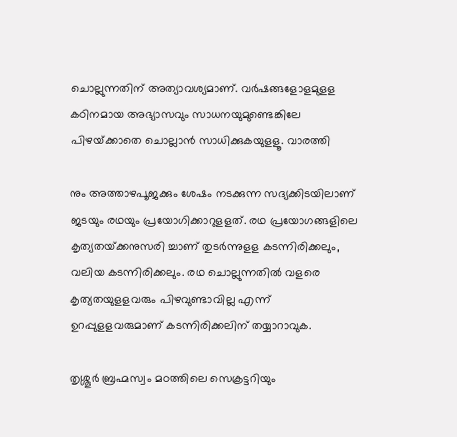ചൊല്ലുന്നതിന് അത്യാവശ്യമാണ്. വര്‍ഷങ്ങളോളമുളള കഠിനമായ അഭ്യാസവും സാധനയുമുണ്ടെങ്കിലേ പിഴയ്‌ക്കാതെ ചൊല്ലാന്‍ സാധിക്കുകയുളളൂ. വാരത്തി

നും അത്താഴപൂജക്കും ശേഷം നടക്കുന്ന സദ്യക്കിടയിലാണ് ജടയും രഥയും പ്രയോഗിക്കാറുളളത്. രഥ പ്രയോഗങ്ങളിലെ കൃത്യതയ്‌ക്കനുസരി ച്ചാണ് തുടര്‍ന്നുളള കടന്നിരിക്കലും, വലിയ കടന്നിരിക്കലും. രഥ ചൊല്ലുന്നതില്‍ വളരെ കൃത്യതയുളളവരും പിഴവുണ്ടാവില്ല എന്ന് ഉറപ്പുളളവരുമാണ് കടന്നിരിക്കലിന് തയ്യാറാവുക.

തൃശ്ശൂര്‍ ബ്രഹ്മസ്വം മഠത്തിലെ സെക്രട്ടറിയും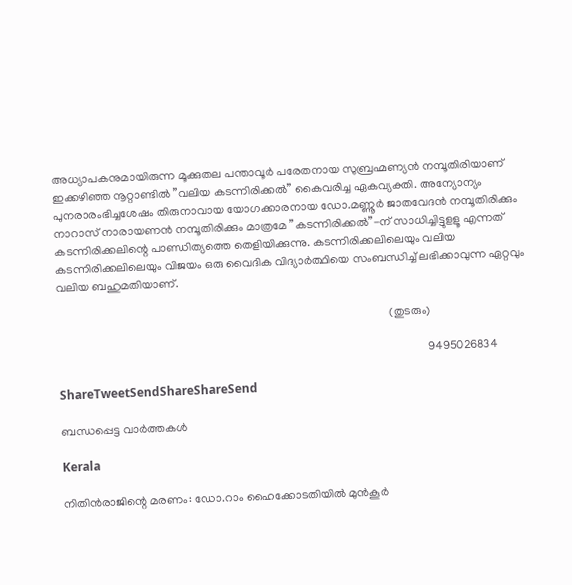അധ്യാപകനുമായിരുന്ന മൂക്കുതല പന്താവൂര്‍ പരേതനായ സുബ്രഹ്മണ്യന്‍ നമ്പൂതിരിയാണ് ഇക്കഴിഞ്ഞ നൂറ്റാണ്ടില്‍ ”വലിയ കടന്നിരിക്കല്‍” കൈവരിച്ച ഏകവ്യക്തി. അന്യോന്യം പുനരാരംഭിച്ചശേഷം തിരുനാവായ യോഗക്കാരനായ ഡോ.മണ്ണൂര്‍ ജാതവേദന്‍ നമ്പൂതിരിക്കും നാറാസ് നാരായണന്‍ നമ്പൂതിരിക്കും മാത്രമേ ”കടന്നിരിക്കല്‍”-ന് സാധിച്ചിട്ടുളളൂ എന്നത് കടന്നിരിക്കലിന്റെ പാണ്ഡിത്യത്തെ തെളിയിക്കുന്നു. കടന്നിരിക്കലിലെയും വലിയ കടന്നിരിക്കലിലെയും വിജയം ഒരു വൈദിക വിദ്യാര്‍ത്ഥിയെ സംബന്ധിച്ച് ലഭിക്കാവുന്ന ഏറ്റവും വലിയ ബഹുമതിയാണ്.

                                                                                                                 (തുടരും)

                                                                                                                              9495026834

ShareTweetSendShareShareSend

ബന്ധപ്പെട്ട വാര്‍ത്തകള്‍

Kerala

നിതിന്‍രാജിന്റെ മരണം: ഡോ.റാം ഹൈക്കോടതിയില്‍ മുന്‍കൂര്‍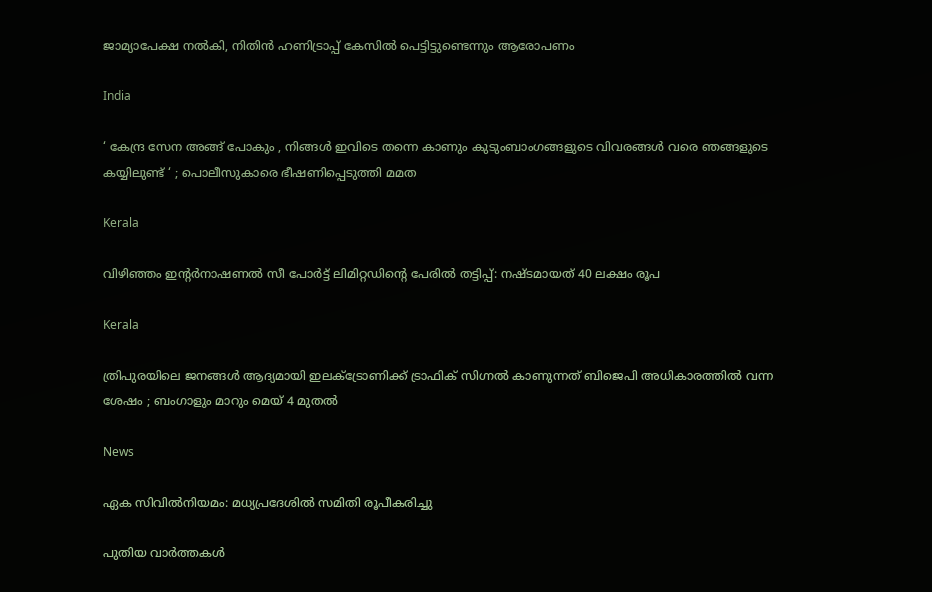ജാമ്യാപേക്ഷ നല്‍കി, നിതിന്‍ ഹണിട്രാപ്പ് കേസില്‍ പെട്ടിട്ടുണ്ടെന്നും ആരോപണം

India

‘ കേന്ദ്ര സേന അങ്ങ് പോകും , നിങ്ങൾ ഇവിടെ തന്നെ കാണും കുടുംബാംഗങ്ങളുടെ വിവരങ്ങൾ വരെ ഞങ്ങളുടെ കയ്യിലുണ്ട് ‘ ; പൊലീസുകാരെ ഭീഷണിപ്പെടുത്തി മമത

Kerala

വിഴിഞ്ഞം ഇന്റര്‍നാഷണല്‍ സീ പോര്‍ട്ട് ലിമിറ്റഡിന്റെ പേരില്‍ തട്ടിപ്പ്: നഷ്ടമായത് 40 ലക്ഷം രൂപ

Kerala

ത്രിപുരയിലെ ജനങ്ങൾ ആദ്യമായി ഇലക്ട്രോണിക്ക് ട്രാഫിക് സിഗ്നൽ കാണുന്നത് ബിജെപി അധികാരത്തിൽ വന്ന ശേഷം ; ബംഗാളും മാറും മെയ് 4 മുതൽ

News

ഏക സിവിൽനിയമം: മധ്യപ്രദേശിൽ സമിതി രൂപീകരിച്ചു

പുതിയ വാര്‍ത്തകള്‍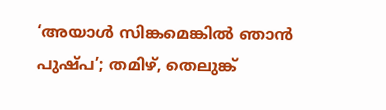‘അയാൾ സിങ്കമെങ്കിൽ ഞാൻ പുഷ്പ’; തമിഴ്, തെലുങ്ക്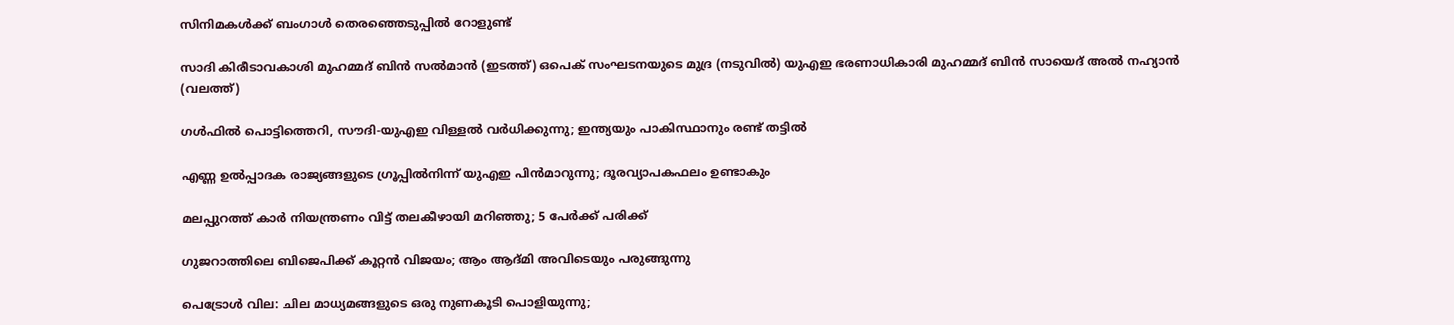സിനിമകൾക്ക് ബംഗാൾ തെരഞ്ഞെടുപ്പിൽ റോളുണ്ട്

സാദി കിരീടാവകാശി മുഹമ്മദ് ബിന്‍ സല്‍മാന്‍ (ഇടത്ത്) ഒപെക് സംഘടനയുടെ മുദ്ര (നടുവില്‍) യുഎഇ ഭരണാധികാരി മുഹമ്മദ് ബിന്‍ സായെദ് അല്‍ നഹ്യാന്‍ (വലത്ത്)

ഗള്‍ഫില്‍ പൊട്ടിത്തെറി, സൗദി-യുഎഇ വിള്ളല്‍ വര്‍ധിക്കുന്നു; ഇന്ത്യയും പാകിസ്ഥാനും രണ്ട് തട്ടില്‍

എണ്ണ ഉൽപ്പാദക രാജ്യങ്ങളുടെ ഗ്രൂപ്പിൽനിന്ന് യുഎഇ പിൻമാറുന്നു; ദൂരവ്യാപകഫലം ഉണ്ടാകും

മലപ്പുറത്ത് കാര്‍ നിയന്ത്രണം വിട്ട് തലകീഴായി മറിഞ്ഞു; 5 പേര്‍ക്ക് പരിക്ക്

ഗുജറാത്തിലെ ബിജെപിക്ക് കൂറ്റൻ വിജയം; ആം ആദ്മി അവിടെയും പരുങ്ങുന്നു

പെട്രോൾ വില: ചില മാധ്യമങ്ങളുടെ ഒരു നുണകൂടി പൊളിയുന്നു;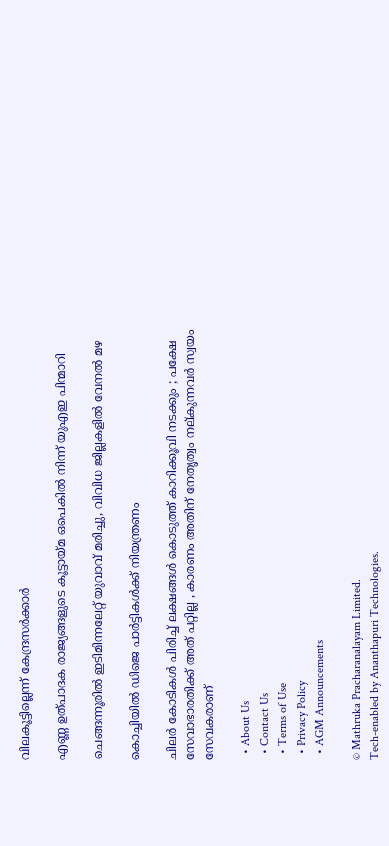വിലകൂട്ടില്ലെന്ന് കേന്ദ്രസർക്കാർ

എണ്ണ ഉത്പാദക രാജ്യങ്ങളുടെ കൂട്ടായ്‌മ ഒപെകില്‍ നിന്ന് യുഎഇ പിന്മാറി

ചെങ്ങന്നൂരില്‍ ഇടിമിന്നലേറ്റ് യുവാവ് മരിച്ചു, വിവിധ ജില്ലകളില്‍ വേനല്‍ മഴ

കൊച്ചിയില്‍ ഡിജെ പാര്‍ട്ടികള്‍ക്ക് നിയന്ത്രണം

ചിലർ കോടികൾ പിരിച്ച് ലക്ഷങ്ങൾ കൊടുത്ത് കാറിക്കൂവി നടക്കും ; പക്ഷേ സേവാഭാരതിക്ക് അത് പറ്റില്ല , കാരണം അതിന് നേതൃത്വം നല്കുന്നവർ സ്വയം സേവകരാണ്

  • About Us
  • Contact Us
  • Terms of Use
  • Privacy Policy
  • AGM Announcements

© Mathruka Pracharanalayam Limited.
Tech-enabled by Ananthapuri Technologies.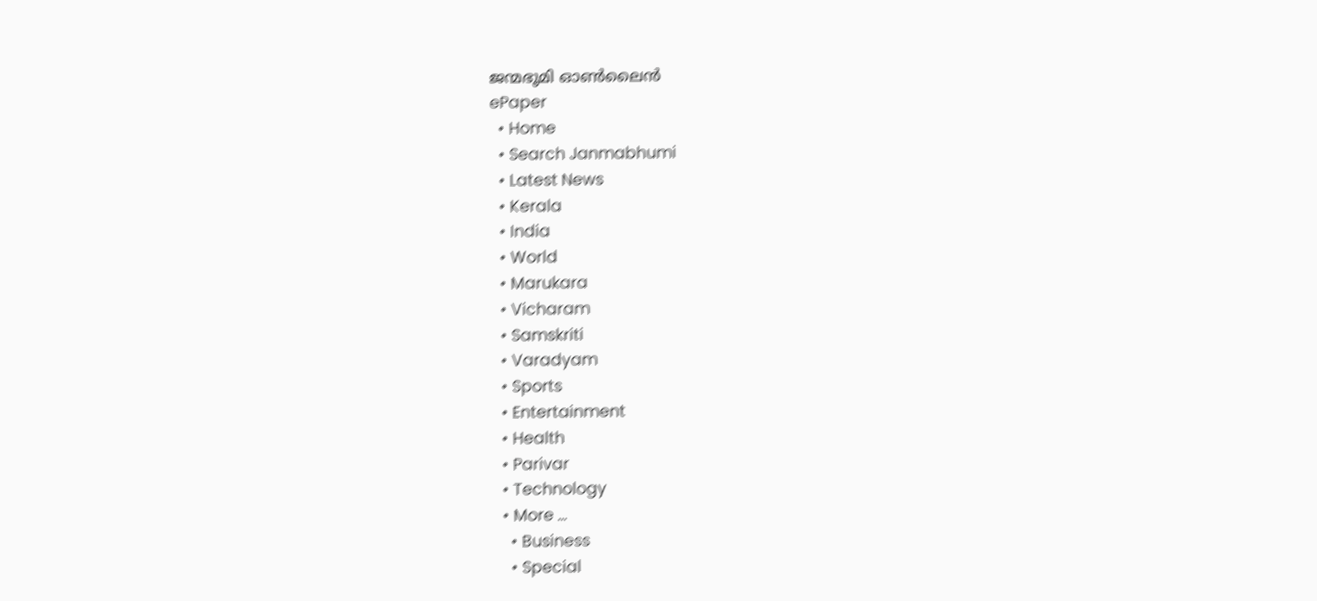ജന്മഭൂമി ഓണ്‍ലൈന്‍
ePaper
  • Home
  • Search Janmabhumi
  • Latest News
  • Kerala
  • India
  • World
  • Marukara
  • Vicharam
  • Samskriti
  • Varadyam
  • Sports
  • Entertainment
  • Health
  • Parivar
  • Technology
  • More …
    • Business
    • Special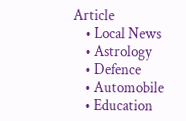Article
    • Local News
    • Astrology
    • Defence
    • Automobile
    • Education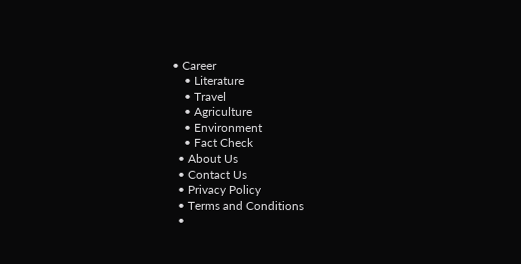• Career
    • Literature
    • Travel
    • Agriculture
    • Environment
    • Fact Check
  • About Us
  • Contact Us
  • Privacy Policy
  • Terms and Conditions
  •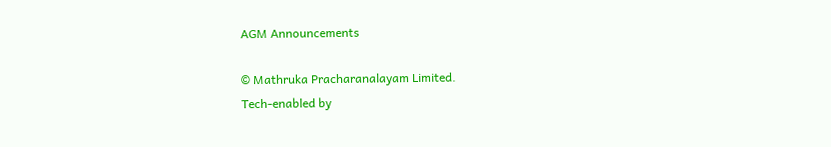AGM Announcements

© Mathruka Pracharanalayam Limited.
Tech-enabled by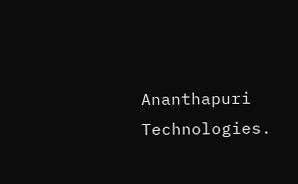Ananthapuri Technologies.